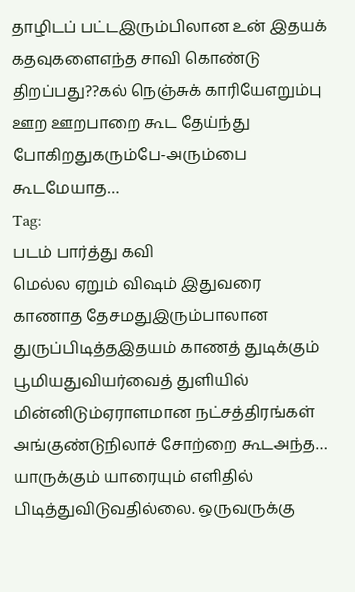தாழிடப் பட்டஇரும்பிலான உன் இதயக் கதவுகளைஎந்த சாவி கொண்டு திறப்பது??கல் நெஞ்சுக் காரியேஎறும்பு ஊற ஊறபாறை கூட தேய்ந்து போகிறதுகரும்பே-அரும்பை கூடமேயாத…
Tag:
படம் பார்த்து கவி
மெல்ல ஏறும் விஷம் இதுவரை காணாத தேசமதுஇரும்பாலான துருப்பிடித்தஇதயம் காணத் துடிக்கும் பூமியதுவியர்வைத் துளியில் மின்னிடும்ஏராளமான நட்சத்திரங்கள் அங்குண்டுநிலாச் சோற்றை கூடஅந்த…
யாருக்கும் யாரையும் எளிதில் பிடித்துவிடுவதில்லை. ஒருவருக்கு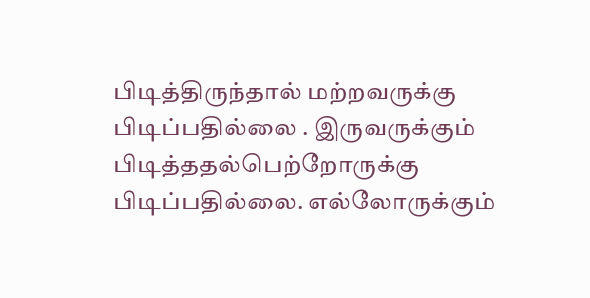பிடித்திருந்தால் மற்றவருக்கு பிடிப்பதில்லை . இருவருக்கும் பிடித்ததல்பெற்றோருக்கு பிடிப்பதில்லை. எல்லோருக்கும்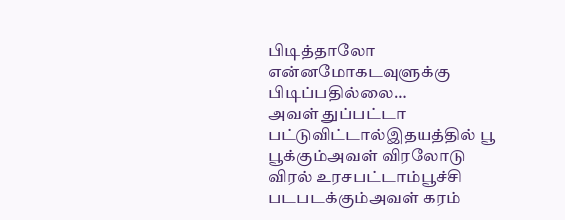பிடித்தாலோ என்னமோகடவுளுக்கு பிடிப்பதில்லை…
அவள் துப்பட்டா பட்டுவிட்டால்இதயத்தில் பூ பூக்கும்அவள் விரலோடு விரல் உரசபட்டாம்பூச்சி படபடக்கும்அவள் கரம்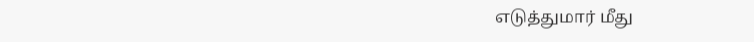எடுத்துமார் மீது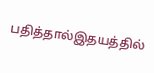பதித்தால்இதயத்தில்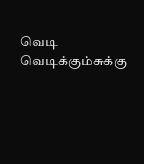வெடி வெடிக்கும்சுக்கு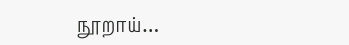நூறாய்…